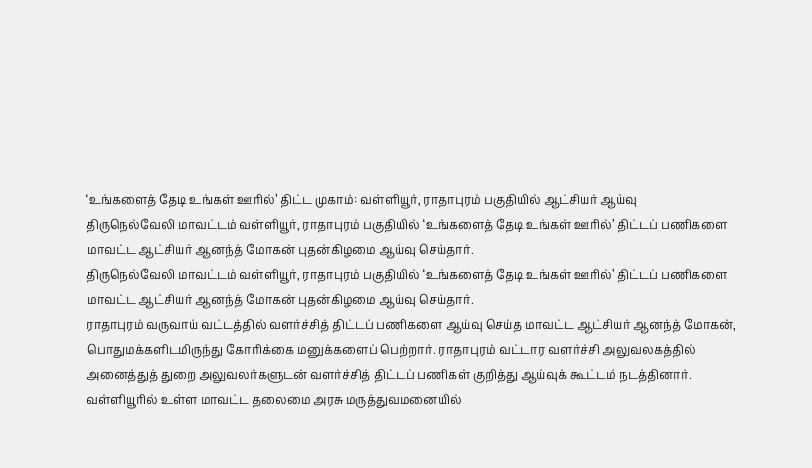‘உங்களைத் தேடி உங்கள் ஊரில்’ திட்ட முகாம்: வள்ளியூர், ராதாபுரம் பகுதியில் ஆட்சியர் ஆய்வு
திருநெல்வேலி மாவட்டம் வள்ளியூர், ராதாபுரம் பகுதியில் ‘உங்களைத் தேடி உங்கள் ஊரில்’ திட்டப் பணிகளை மாவட்ட ஆட்சியர் ஆனந்த் மோகன் புதன்கிழமை ஆய்வு செய்தார்.
திருநெல்வேலி மாவட்டம் வள்ளியூர், ராதாபுரம் பகுதியில் ‘உங்களைத் தேடி உங்கள் ஊரில்’ திட்டப் பணிகளை மாவட்ட ஆட்சியர் ஆனந்த் மோகன் புதன்கிழமை ஆய்வு செய்தார்.
ராதாபுரம் வருவாய் வட்டத்தில் வளர்ச்சித் திட்டப் பணிகளை ஆய்வு செய்த மாவட்ட ஆட்சியர் ஆனந்த் மோகன், பொதுமக்களிடமிருந்து கோரிக்கை மனுக்களைப் பெற்றார். ராதாபுரம் வட்டார வளர்ச்சி அலுவலகத்தில் அனைத்துத் துறை அலுவலர்களுடன் வளர்ச்சித் திட்டப் பணிகள் குறித்து ஆய்வுக் கூட்டம் நடத்தினார்.
வள்ளியூரில் உள்ள மாவட்ட தலைமை அரசு மருத்துவமனையில்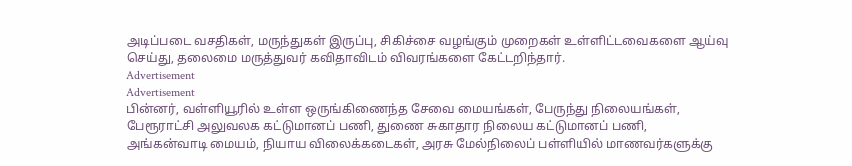அடிப்படை வசதிகள், மருந்துகள் இருப்பு, சிகிச்சை வழங்கும் முறைகள் உள்ளிட்டவைகளை ஆய்வு செய்து, தலைமை மருத்துவர் கவிதாவிடம் விவரங்களை கேட்டறிந்தார்.
Advertisement
Advertisement
பின்னர், வள்ளியூரில் உள்ள ஒருங்கிணைந்த சேவை மையங்கள், பேருந்து நிலையங்கள், பேரூராட்சி அலுவலக கட்டுமானப் பணி, துணை சுகாதார நிலைய கட்டுமானப் பணி, அங்கன்வாடி மையம், நியாய விலைக்கடைகள், அரசு மேல்நிலைப் பள்ளியில் மாணவர்களுக்கு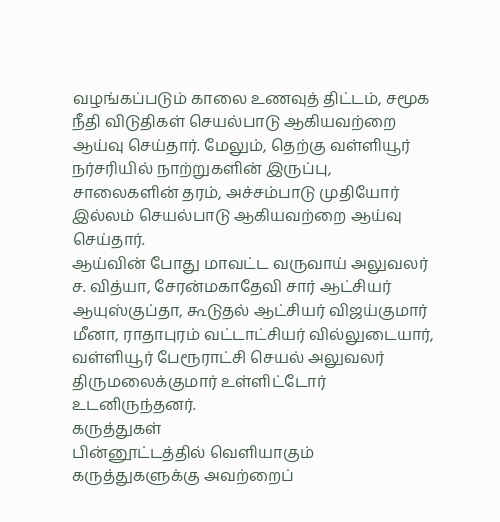வழங்கப்படும் காலை உணவுத் திட்டம், சமூக நீதி விடுதிகள் செயல்பாடு ஆகியவற்றை ஆய்வு செய்தார். மேலும், தெற்கு வள்ளியூர் நர்சரியில் நாற்றுகளின் இருப்பு, சாலைகளின் தரம், அச்சம்பாடு முதியோர் இல்லம் செயல்பாடு ஆகியவற்றை ஆய்வு செய்தார்.
ஆய்வின் போது மாவட்ட வருவாய் அலுவலர் ச. வித்யா, சேரன்மகாதேவி சார் ஆட்சியர் ஆயுஸ்குப்தா, கூடுதல் ஆட்சியர் விஜய்குமார் மீனா, ராதாபுரம் வட்டாட்சியர் வில்லுடையார், வள்ளியூர் பேரூராட்சி செயல் அலுவலர் திருமலைக்குமார் உள்ளிட்டோர் உடனிருந்தனர்.
கருத்துகள்
பின்னூட்டத்தில் வெளியாகும் கருத்துகளுக்கு அவற்றைப்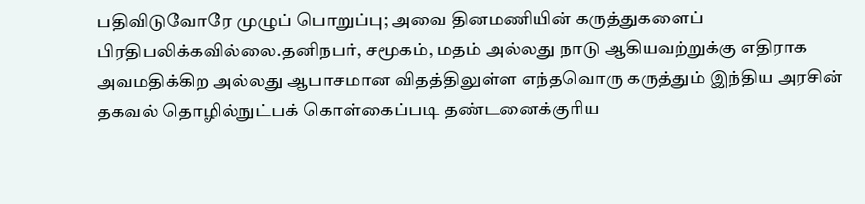பதிவிடுவோரே முழுப் பொறுப்பு; அவை தினமணியின் கருத்துகளைப் பிரதிபலிக்கவில்லை.தனிநபர், சமூகம், மதம் அல்லது நாடு ஆகியவற்றுக்கு எதிராக அவமதிக்கிற அல்லது ஆபாசமான விதத்திலுள்ள எந்தவொரு கருத்தும் இந்திய அரசின் தகவல் தொழில்நுட்பக் கொள்கைப்படி தண்டனைக்குரிய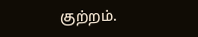குற்றம்.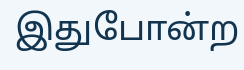இதுபோன்ற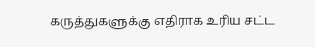கருத்துகளுக்கு எதிராக உரிய சட்ட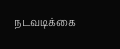நடவடிக்கை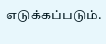எடுக்கப்படும்.